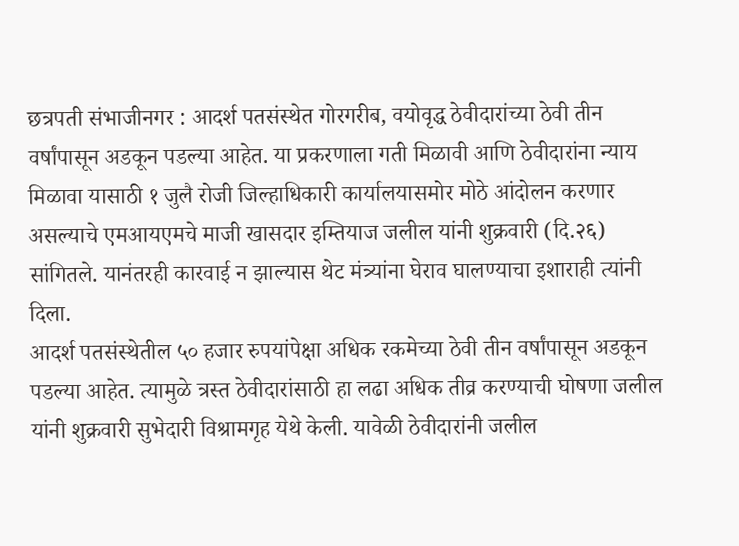छत्रपती संभाजीनगर : आदर्श पतसंस्थेत गोरगरीब, वयोवृद्ध ठेवीदारांच्या ठेवी तीन वर्षांपासून अडकून पडल्या आहेत. या प्रकरणाला गती मिळावी आणि ठेवीदारांना न्याय मिळावा यासाठी १ जुलै रोजी जिल्हाधिकारी कार्यालयासमोर मोठे आंदोलन करणार असल्याचे एमआयएमचे माजी खासदार इम्तियाज जलील यांनी शुक्रवारी (दि.२६) सांगितले. यानंतरही कारवाई न झाल्यास थेट मंत्र्यांना घेराव घालण्याचा इशाराही त्यांनी दिला.
आदर्श पतसंस्थेतील ५० हजार रुपयांपेक्षा अधिक रकमेच्या ठेवी तीन वर्षांपासून अडकून पडल्या आहेत. त्यामुळे त्रस्त ठेवीदारांसाठी हा लढा अधिक तीव्र करण्याची घोषणा जलील यांनी शुक्रवारी सुभेदारी विश्रामगृह येथे केली. यावेळी ठेवीदारांनी जलील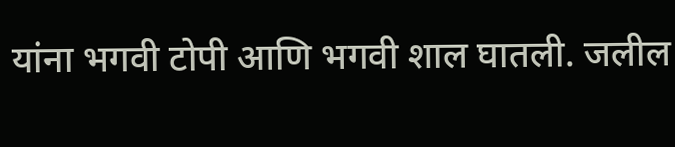यांना भगवी टोपी आणि भगवी शाल घातली. जलील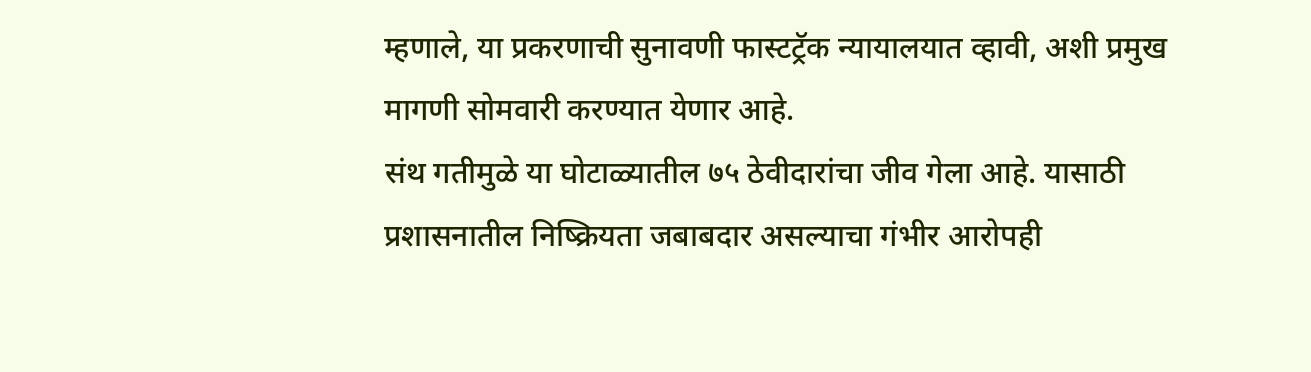म्हणाले, या प्रकरणाची सुनावणी फास्टट्रॅक न्यायालयात व्हावी, अशी प्रमुख मागणी सोमवारी करण्यात येणार आहे.
संथ गतीमुळे या घोटाळ्यातील ७५ ठेवीदारांचा जीव गेला आहे. यासाठी प्रशासनातील निष्क्रियता जबाबदार असल्याचा गंभीर आरोपही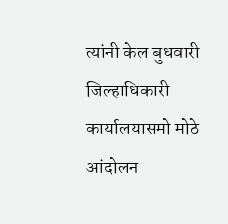त्यांनी केल बुधवारी जिल्हाधिकारी कार्यालयासमो मोठे आंदोलन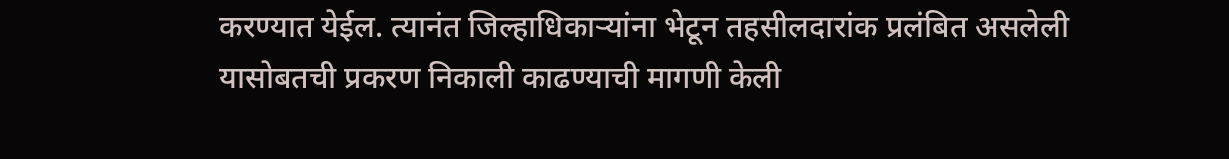करण्यात येईल. त्यानंत जिल्हाधिकाऱ्यांना भेटून तहसीलदारांक प्रलंबित असलेली यासोबतची प्रकरण निकाली काढण्याची मागणी केली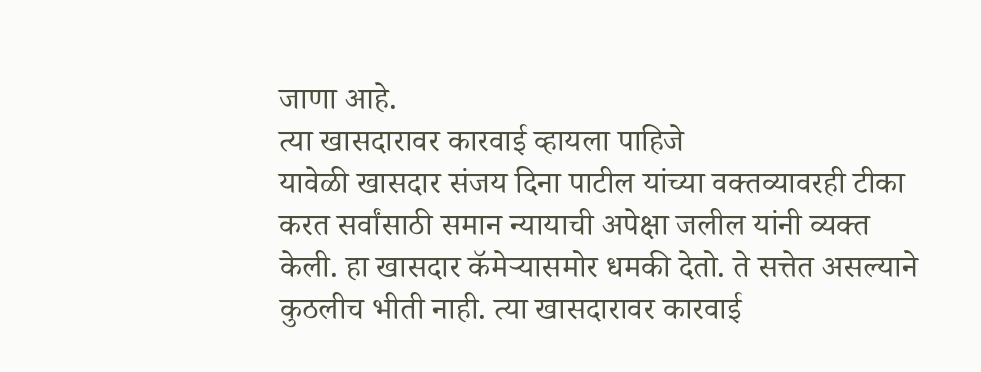जाणा आहे.
त्या खासदारावर कारवाई व्हायला पाहिजे
यावेळी खासदार संजय दिना पाटील यांच्या वक्तव्यावरही टीका करत सर्वांसाठी समान न्यायाची अपेक्षा जलील यांनी व्यक्त केली. हा खासदार कॅमेऱ्यासमोर धमकी देतो. ते सत्तेत असल्याने कुठलीच भीती नाही. त्या खासदारावर कारवाई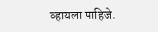व्हायला पाहिजे.